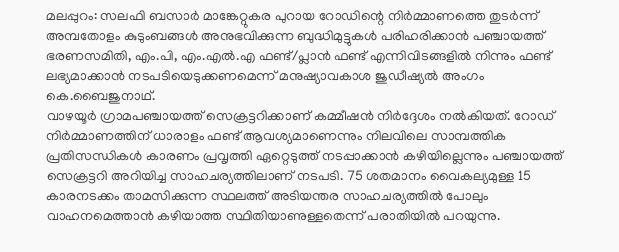മലപ്പുറം: സലഫി ബസാർ മാങ്കേറ്റുകര പുറായ റോഡിന്റെ നിർമ്മാണത്തെ തുടർന്ന് അമ്പതോളം കുടുംബങ്ങൾ അനുഭവിക്കുന്ന ബുദ്ധിമുട്ടുകൾ പരിഹരിക്കാൻ പഞ്ചായത്ത് ഭരണസമിതി, എം.പി, എം.എൽ.എ ഫണ്ട്/പ്ലാൻ ഫണ്ട് എന്നിവിടങ്ങളിൽ നിന്നും ഫണ്ട് ലഭ്യമാക്കാൻ നടപടിയെടുക്കണമെന്ന് മനുഷ്യാവകാശ ജുഡീഷ്യൽ അംഗം കെ.ബൈജുനാഥ്.
വാഴയൂർ ഗ്രാമപഞ്ചായത്ത് സെക്രട്ടറിക്കാണ് കമ്മീഷൻ നിർദ്ദേശം നൽകിയത്. റോഡ് നിർമ്മാണത്തിന് ധാരാളം ഫണ്ട് ആവശ്യമാണെന്നും നിലവിലെ സാമ്പത്തിക പ്രതിസന്ധികൾ കാരണം പ്രവൃത്തി ഏറ്റെടുത്ത് നടപ്പാക്കാൻ കഴിയില്ലെന്നും പഞ്ചായത്ത് സെക്രട്ടറി അറിയിച്ച സാഹചര്യത്തിലാണ് നടപടി. 75 ശതമാനം വൈകല്യമുള്ള 15 കാരനടക്കം താമസിക്കുന്ന സ്ഥലത്ത് അടിയന്തര സാഹചര്യത്തിൽ പോലും വാഹനമെത്താൻ കഴിയാത്ത സ്ഥിതിയാണുള്ളതെന്ന് പരാതിയിൽ പറയുന്നു.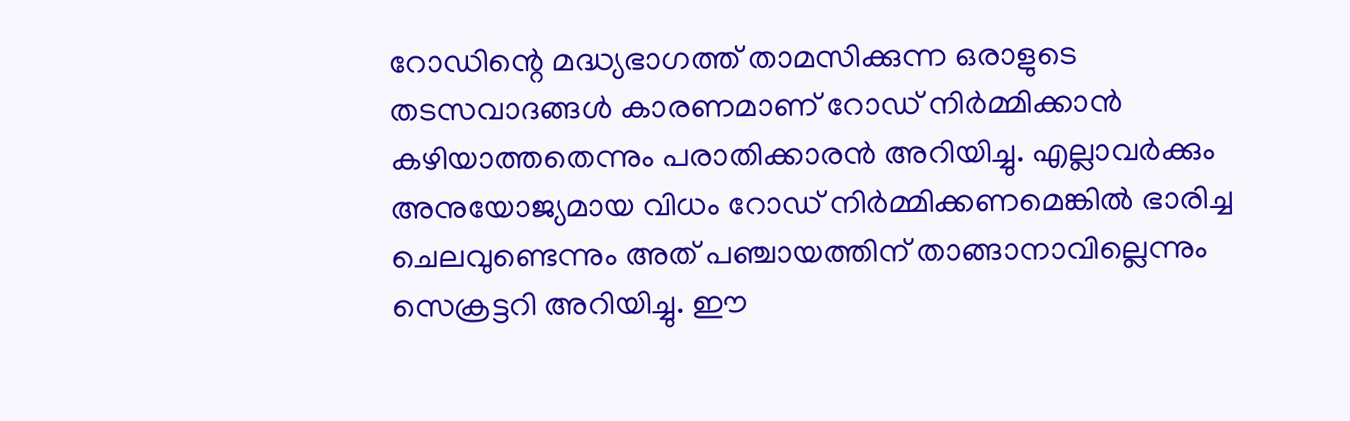റോഡിന്റെ മദ്ധ്യഭാഗത്ത് താമസിക്കുന്ന ഒരാളുടെ തടസവാദങ്ങൾ കാരണമാണ് റോഡ് നിർമ്മിക്കാൻ കഴിയാത്തതെന്നും പരാതിക്കാരൻ അറിയിച്ചു. എല്ലാവർക്കും അനുയോജ്യമായ വിധം റോഡ് നിർമ്മിക്കണമെങ്കിൽ ഭാരിച്ച ചെലവുണ്ടെന്നും അത് പഞ്ചായത്തിന് താങ്ങാനാവില്ലെന്നും സെക്രട്ടറി അറിയിച്ചു. ഈ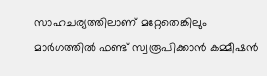സാഹചര്യത്തിലാണ് മറ്റേതെങ്കിലും മാർഗത്തിൽ ഫണ്ട് സ്വരൂപിക്കാൻ കമ്മീഷൻ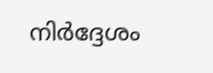നിർദ്ദേശം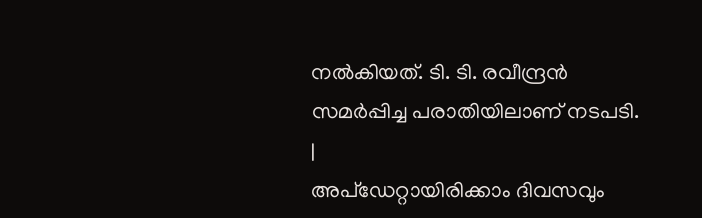നൽകിയത്. ടി. ടി. രവീന്ദ്രൻ സമർപ്പിച്ച പരാതിയിലാണ് നടപടി.
|
അപ്ഡേറ്റായിരിക്കാം ദിവസവും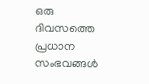ഒരു ദിവസത്തെ പ്രധാന സംഭവങ്ങൾ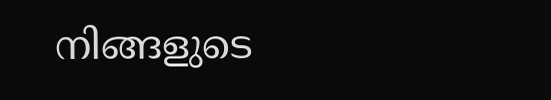നിങ്ങളുടെ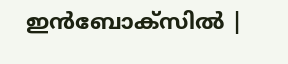ഇൻബോക്സിൽ |